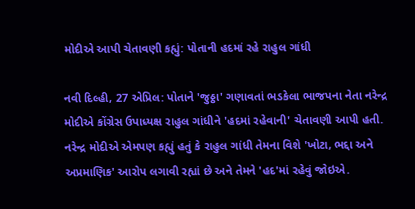મોદીએ આપી ચેતાવણી કહ્યું: પોતાની હદમાં રહે રાહુલ ગાંધી

નવી દિલ્હી, 27 એપ્રિલ: પોતાને 'જુઠ્ઠા' ગણાવતાં ભડકેલા ભાજપના નેતા નરેન્દ્ર મોદીએ કોંગ્રેસ ઉપાધ્યક્ષ રાહુલ ગાંધીને 'હદમાં રહેવાની' ચેતાવણી આપી હતી. નરેન્દ્ર મોદીએ એમપણ કહ્યું હતું કે રાહુલ ગાંધી તેમના વિશે 'ખોટા, ભદ્દા અને અપ્રમાણિક' આરોપ લગાવી રહ્યાં છે અને તેમને 'હદ'માં રહેવું જોઇએ.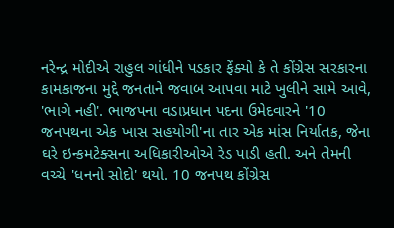નરેન્દ્ર મોદીએ રાહુલ ગાંધીને પડકાર ફેંક્યો કે તે કોંગ્રેસ સરકારના કામકાજના મુદ્દે જનતાને જવાબ આપવા માટે ખુલીને સામે આવે, 'ભાગે નહી'. ભાજપના વડાપ્રધાન પદના ઉમેદવારને '10 જનપથના એક ખાસ સહયોગી'ના તાર એક માંસ નિર્યાતક, જેના ઘરે ઇન્કમટેક્સના અધિકારીઓએ રેડ પાડી હતી. અને તેમની વચ્ચે 'ધનનો સોદો' થયો. 10 જનપથ કોંગ્રેસ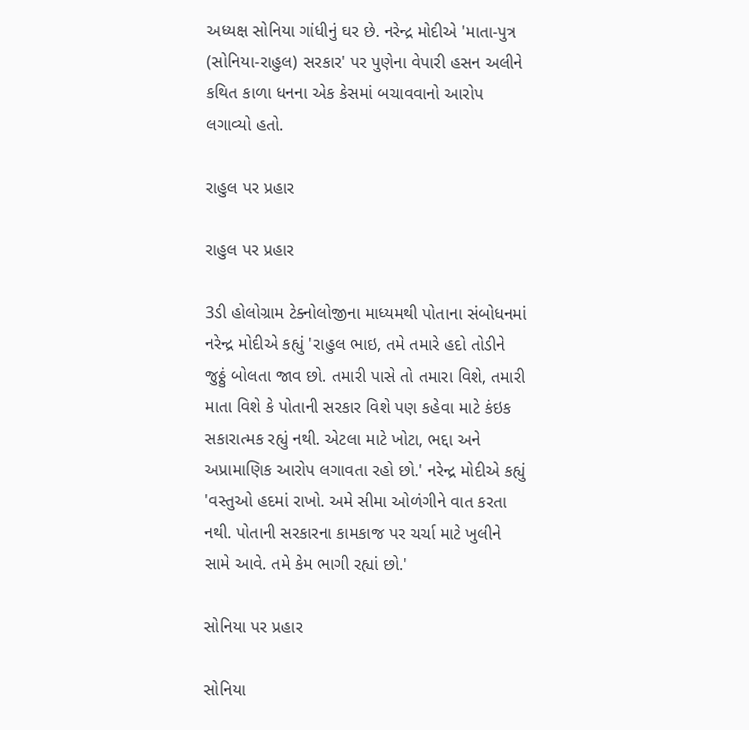અધ્યક્ષ સોનિયા ગાંધીનું ઘર છે. નરેન્દ્ર મોદીએ 'માતા-પુત્ર (સોનિયા-રાહુલ) સરકાર' પર પુણેના વેપારી હસન અલીને કથિત કાળા ધનના એક કેસમાં બચાવવાનો આરોપ લગાવ્યો હતો.

રાહુલ પર પ્રહાર

રાહુલ પર પ્રહાર

3ડી હોલોગ્રામ ટેક્નોલોજીના માધ્યમથી પોતાના સંબોધનમાં નરેન્દ્ર મોદીએ કહ્યું 'રાહુલ ભાઇ, તમે તમારે હદો તોડીને જુઠ્ઠું બોલતા જાવ છો. તમારી પાસે તો તમારા વિશે, તમારી માતા વિશે કે પોતાની સરકાર વિશે પણ કહેવા માટે કંઇક સકારાત્મક રહ્યું નથી. એટલા માટે ખોટા, ભદ્દા અને અપ્રામાણિક આરોપ લગાવતા રહો છો.' નરેન્દ્ર મોદીએ કહ્યું 'વસ્તુઓ હદમાં રાખો. અમે સીમા ઓળંગીને વાત કરતા નથી. પોતાની સરકારના કામકાજ પર ચર્ચા માટે ખુલીને સામે આવે. તમે કેમ ભાગી રહ્યાં છો.'

સોનિયા પર પ્રહાર

સોનિયા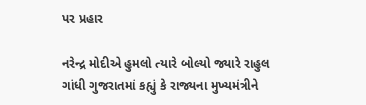પર પ્રહાર

નરેન્દ્ર મોદીએ હુમલો ત્યારે બોલ્યો જ્યારે રાહુલ ગાંધી ગુજરાતમાં કહ્યું કે રાજ્યના મુખ્યમંત્રીને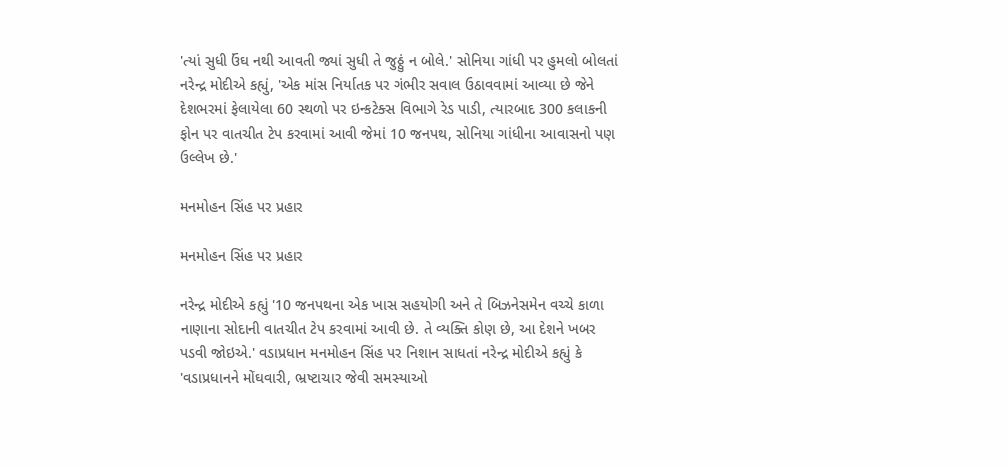'ત્યાં સુધી ઉંઘ નથી આવતી જ્યાં સુધી તે જુઠ્ઠું ન બોલે.' સોનિયા ગાંધી પર હુમલો બોલતાં નરેન્દ્ર મોદીએ કહ્યું, 'એક માંસ નિર્યાતક પર ગંભીર સવાલ ઉઠાવવામાં આવ્યા છે જેને દેશભરમાં ફેલાયેલા 60 સ્થળો પર ઇન્કટેક્સ વિભાગે રેડ પાડી, ત્યારબાદ 300 કલાકની ફોન પર વાતચીત ટેપ કરવામાં આવી જેમાં 10 જનપથ, સોનિયા ગાંધીના આવાસનો પણ ઉલ્લેખ છે.'

મનમોહન સિંહ પર પ્રહાર

મનમોહન સિંહ પર પ્રહાર

નરેન્દ્ર મોદીએ કહ્યું '10 જનપથના એક ખાસ સહયોગી અને તે બિઝનેસમેન વચ્ચે કાળા નાણાના સોદાની વાતચીત ટેપ કરવામાં આવી છે. તે વ્યક્તિ કોણ છે, આ દેશને ખબર પડવી જોઇએ.' વડાપ્રધાન મનમોહન સિંહ પર નિશાન સાધતાં નરેન્દ્ર મોદીએ કહ્યું કે 'વડાપ્રધાનને મોંઘવારી, ભ્રષ્ટાચાર જેવી સમસ્યાઓ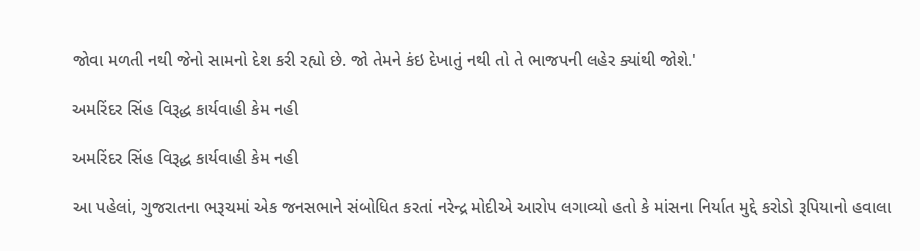જોવા મળતી નથી જેનો સામનો દેશ કરી રહ્યો છે. જો તેમને કંઇ દેખાતું નથી તો તે ભાજપની લહેર ક્યાંથી જોશે.'

અમરિંદર સિંહ વિરૂદ્ધ કાર્યવાહી કેમ નહી

અમરિંદર સિંહ વિરૂદ્ધ કાર્યવાહી કેમ નહી

આ પહેલાં, ગુજરાતના ભરૂચમાં એક જનસભાને સંબોધિત કરતાં નરેન્દ્ર મોદીએ આરોપ લગાવ્યો હતો કે માંસના નિર્યાત મુદ્દે કરોડો રૂપિયાનો હવાલા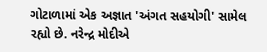ગોટાળામાં એક અજ્ઞાત 'અંગત સહયોગી' સામેલ રહ્યો છે. નરેન્દ્ર મોદીએ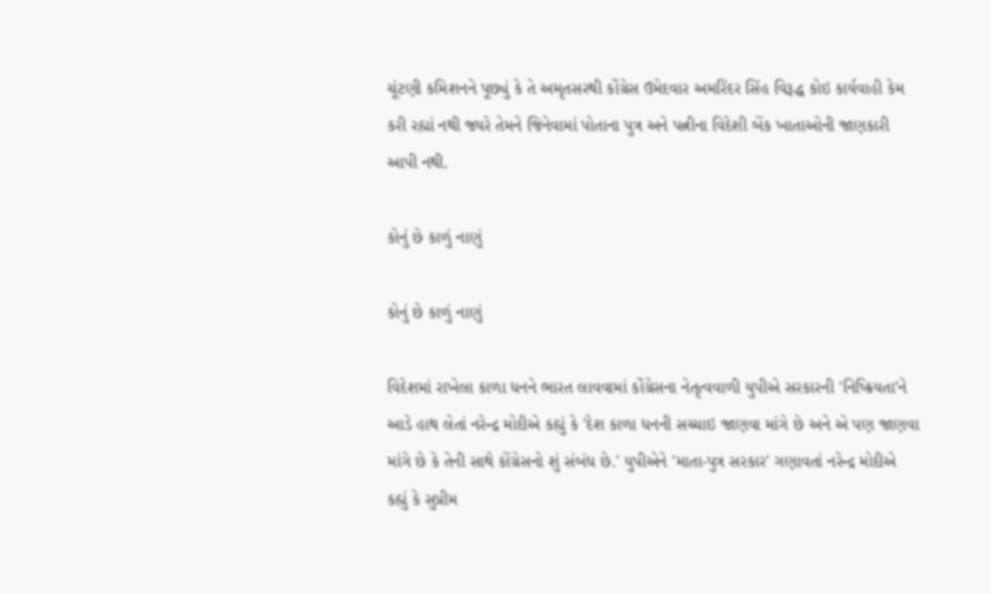ચૂંટણી કમિશનને પૂછ્યું કે તે અમૃતસરથી કોંગ્રેસ ઉમેદવાર અમરિંદર સિંહ વિરૂદ્ધ કોઇ કાર્યવાહી કેમ કરી રહ્યાં નથી જ્યરે તેમને જિનેવામાં પોતાના પુત્ર અને પત્નીના વિદેશી બેંક ખાતાઓની જાણકારી આપી નથી.

કોનું છે કાળું નાણું

કોનું છે કાળું નાણું

વિદેશમાં રાખેલા કાળા ધનને ભારત લાવવામાં કોંગ્રેસના નેતૃત્વવાળી યુપીએ સરકારની 'નિષ્ક્રિયતા'ને આડે હાથ લેતાં નરેન્દ્ર મોદીએ કહ્યું કે 'દેશ કાળા ધનની સચ્ચાઇ જાણવા માંગે છે અને એ પણ જાણવા માંગે છે કે તેની સાથે કોંગ્રેસનો શું સંબંધ છે.' યુપીએને 'માતા-પુત્ર સરકાર' ગણાવતાં નરેન્દ્ર મોદીએ કહ્યું કે સુપ્રીમ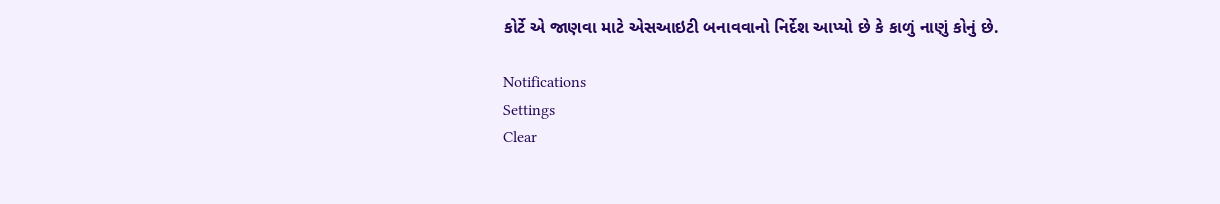કોર્ટે એ જાણવા માટે એસઆઇટી બનાવવાનો નિર્દેશ આપ્યો છે કે કાળું નાણું કોનું છે.

Notifications
Settings
Clear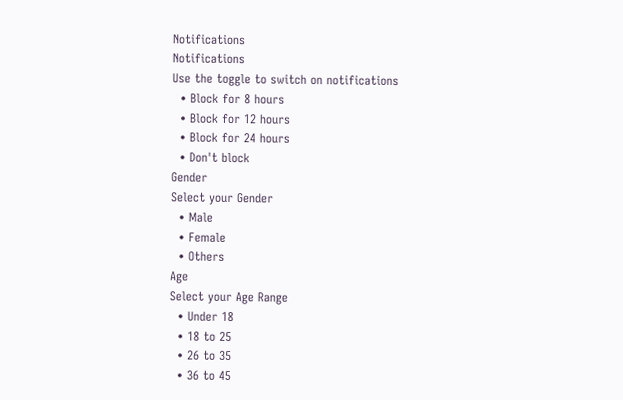Notifications
Notifications
Use the toggle to switch on notifications
  • Block for 8 hours
  • Block for 12 hours
  • Block for 24 hours
  • Don't block
Gender
Select your Gender
  • Male
  • Female
  • Others
Age
Select your Age Range
  • Under 18
  • 18 to 25
  • 26 to 35
  • 36 to 45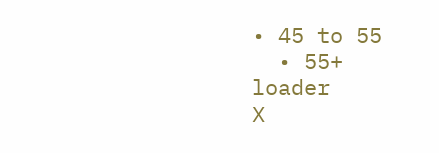• 45 to 55
  • 55+
loader
X